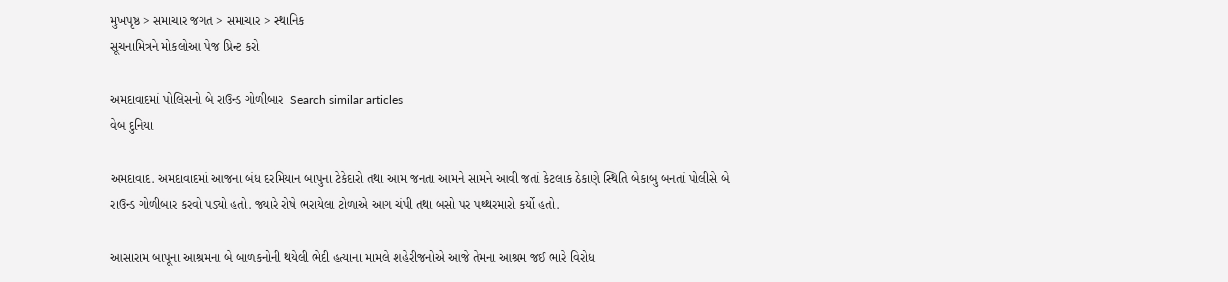મુખપૃષ્ઠ > સમાચાર જગત > સમાચાર > સ્થાનિક
સૂચનામિત્રને મોકલોઆ પેજ પ્રિન્ટ કરો

અમદાવાદમાં પોલિસનો બે રાઉન્ડ ગોળીબાર  Search similar articles
વેબ દુનિયા

અમદાવાદ. અમદાવાદમાં આજના બંધ દરમિયાન બાપુના ટેકેદારો તથા આમ જનતા આમને સામને આવી જતાં કેટલાક ઠેકાણે સ્થિતિ બેકાબુ બનતાં પોલીસે બે રાઉન્ડ ગોળીબાર કરવો પડ્યો હતો. જ્યારે રોષે ભરાયેલા ટોળાએ આગ ચંપી તથા બસો પર પથ્થરમારો કર્યો હતો.

આસારામ બાપૂના આશ્રમના બે બાળકનોની થયેલી ભેદી હત્યાના મામલે શહેરીજનોએ આજે તેમના આશ્રમ જઈ ભારે વિરોધ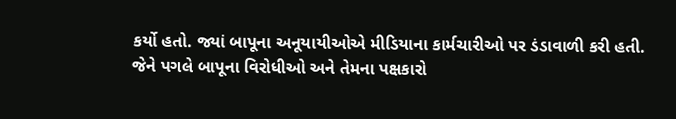કર્યો હતો. જ્યાં બાપૂના અનૂયાયીઓએ મીડિયાના કાર્મચારીઓ પર ડંડાવાળી કરી હતી. જેને પગલે બાપૂના વિરોધીઓ અને તેમના પક્ષકારો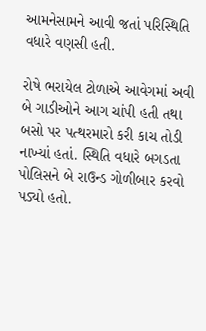આમનેસામને આવી જતાં પરિસ્થિતિ વધારે વણસી હતી.

રોષે ભરાયેલ ટોળાએ આવેગમાં અવી બે ગાડીઓને આગ ચાંપી હતી તથા બસો પર પત્થરમારો કરી કાચ તોડી નાખ્યાં હતાં. સ્થિતિ વધારે બગડતા પોલિસને બે રાઉન્ડ ગોળીબાર કરવો પડ્યો હતો.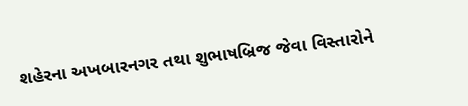શહેરના અખબારનગર તથા શુભાષબ્રિજ જેવા વિસ્તારોને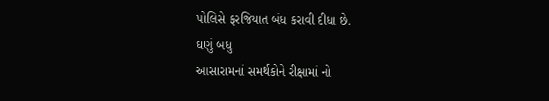પોલિસે ફરજિયાત બંધ કરાવી દીધા છે.
ઘણું બધુ
આસારામનાં સમર્થકોને રીક્ષામાં નો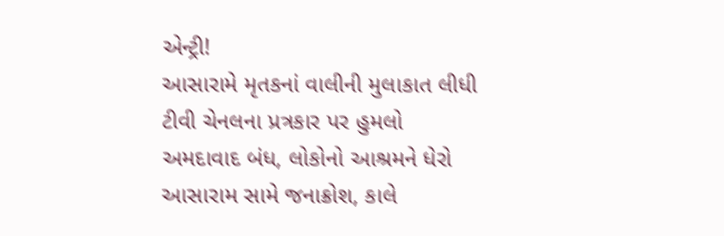એન્ટ્રી!
આસારામે મૃતકનાં વાલીની મુલાકાત લીધી
ટીવી ચેનલના પ્રત્રકાર પર હુમલો
અમદાવાદ બંધ, લોકોનો આશ્રમને ધેરો
આસારામ સામે જનાક્રોશ, કાલે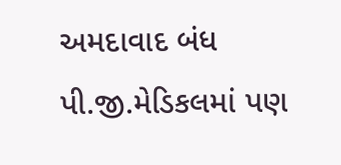અમદાવાદ બંધ
પી.જી.મેડિકલમાં પણ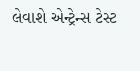લેવાશે એન્ટ્રેન્સ ટેસ્ટ